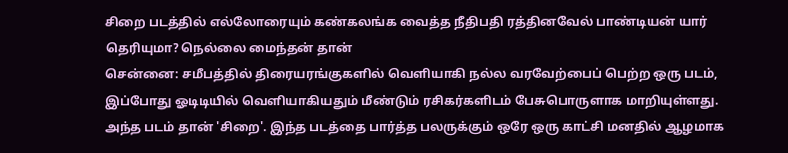சிறை படத்தில் எல்லோரையும் கண்கலங்க வைத்த நீதிபதி ரத்தினவேல் பாண்டியன் யார் தெரியுமா? நெல்லை மைந்தன் தான்
சென்னை: சமீபத்தில் திரையரங்குகளில் வெளியாகி நல்ல வரவேற்பைப் பெற்ற ஒரு படம், இப்போது ஓடிடியில் வெளியாகியதும் மீண்டும் ரசிகர்களிடம் பேசுபொருளாக மாறியுள்ளது. அந்த படம் தான் 'சிறை'. இந்த படத்தை பார்த்த பலருக்கும் ஒரே ஒரு காட்சி மனதில் ஆழமாக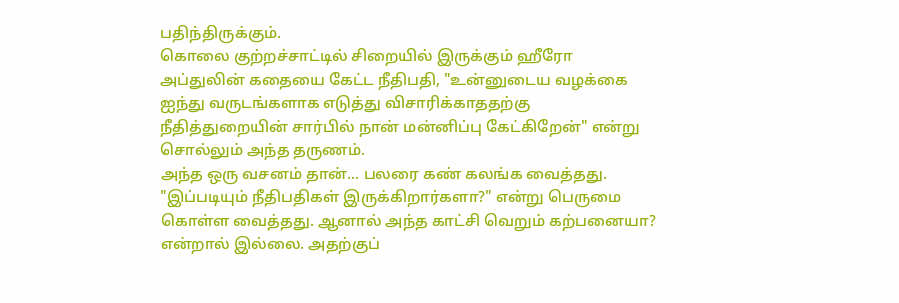பதிந்திருக்கும்.
கொலை குற்றச்சாட்டில் சிறையில் இருக்கும் ஹீரோ அப்துலின் கதையை கேட்ட நீதிபதி, "உன்னுடைய வழக்கை ஐந்து வருடங்களாக எடுத்து விசாரிக்காததற்கு நீதித்துறையின் சார்பில் நான் மன்னிப்பு கேட்கிறேன்" என்று சொல்லும் அந்த தருணம்.
அந்த ஒரு வசனம் தான்... பலரை கண் கலங்க வைத்தது. "இப்படியும் நீதிபதிகள் இருக்கிறார்களா?" என்று பெருமை கொள்ள வைத்தது. ஆனால் அந்த காட்சி வெறும் கற்பனையா? என்றால் இல்லை. அதற்குப்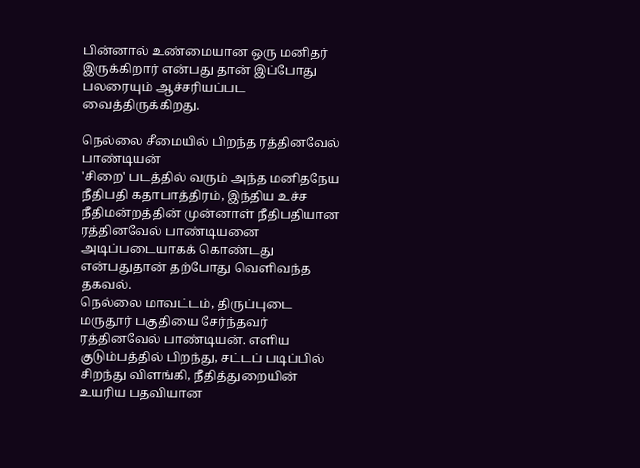பின்னால் உண்மையான ஒரு மனிதர் இருக்கிறார் என்பது தான் இப்போது பலரையும் ஆச்சரியப்பட வைத்திருக்கிறது.

நெல்லை சீமையில் பிறந்த ரத்தினவேல் பாண்டியன்
'சிறை' படத்தில் வரும் அந்த மனிதநேய நீதிபதி கதாபாத்திரம், இந்திய உச்ச நீதிமன்றத்தின் முன்னாள் நீதிபதியான ரத்தினவேல் பாண்டியனை அடிப்படையாகக் கொண்டது என்பதுதான் தற்போது வெளிவந்த தகவல்.
நெல்லை மாவட்டம், திருப்புடை மருதூர் பகுதியை சேர்ந்தவர் ரத்தினவேல் பாண்டியன். எளிய குடும்பத்தில் பிறந்து, சட்டப் படிப்பில் சிறந்து விளங்கி, நீதித்துறையின் உயரிய பதவியான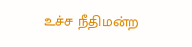உச்ச நீதிமன்ற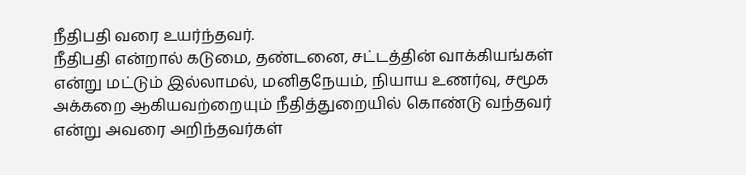நீதிபதி வரை உயர்ந்தவர்.
நீதிபதி என்றால் கடுமை, தண்டனை, சட்டத்தின் வாக்கியங்கள் என்று மட்டும் இல்லாமல், மனிதநேயம், நியாய உணர்வு, சமூக அக்கறை ஆகியவற்றையும் நீதித்துறையில் கொண்டு வந்தவர் என்று அவரை அறிந்தவர்கள்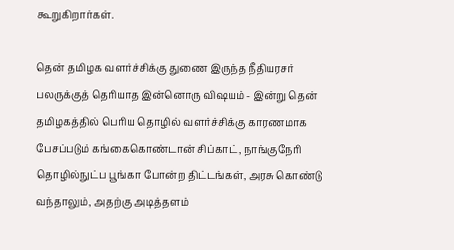கூறுகிறார்கள்.

தென் தமிழக வளர்ச்சிக்கு துணை இருந்த நீதியரசர்
பலருக்குத் தெரியாத இன்னொரு விஷயம் - இன்று தென் தமிழகத்தில் பெரிய தொழில் வளர்ச்சிக்கு காரணமாக பேசப்படும் கங்கைகொண்டான் சிப்காட், நாங்குநேரி தொழில்நுட்ப பூங்கா போன்ற திட்டங்கள், அரசு கொண்டு வந்தாலும், அதற்கு அடித்தளம்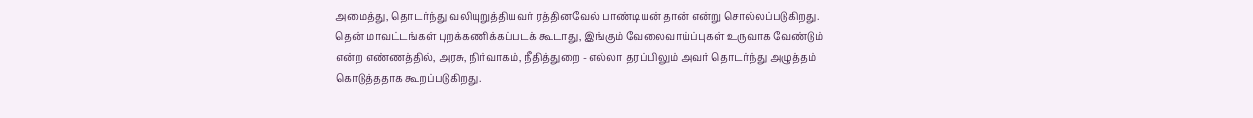அமைத்து, தொடர்ந்து வலியுறுத்தியவர் ரத்தினவேல் பாண்டியன் தான் என்று சொல்லப்படுகிறது.
தென் மாவட்டங்கள் புறக்கணிக்கப்படக் கூடாது, இங்கும் வேலைவாய்ப்புகள் உருவாக வேண்டும் என்ற எண்ணத்தில், அரசு, நிர்வாகம், நீதித்துறை - எல்லா தரப்பிலும் அவர் தொடர்ந்து அழுத்தம் கொடுத்ததாக கூறப்படுகிறது.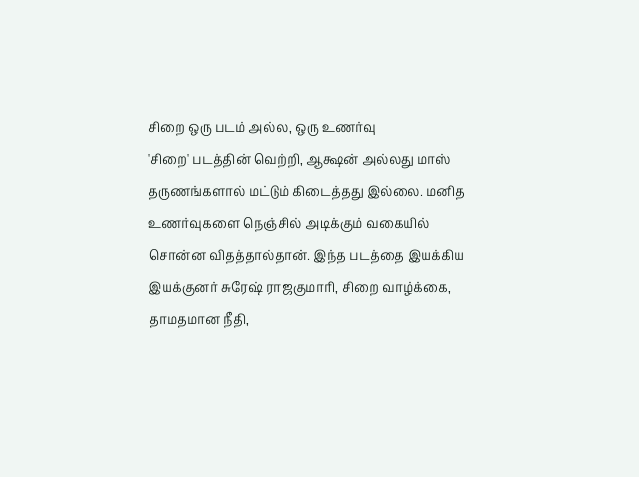சிறை ஒரு படம் அல்ல, ஒரு உணர்வு
'சிறை' படத்தின் வெற்றி, ஆக்ஷன் அல்லது மாஸ் தருணங்களால் மட்டும் கிடைத்தது இல்லை. மனித உணர்வுகளை நெஞ்சில் அடிக்கும் வகையில் சொன்ன விதத்தால்தான். இந்த படத்தை இயக்கிய இயக்குனர் சுரேஷ் ராஜகுமாரி, சிறை வாழ்க்கை, தாமதமான நீதி,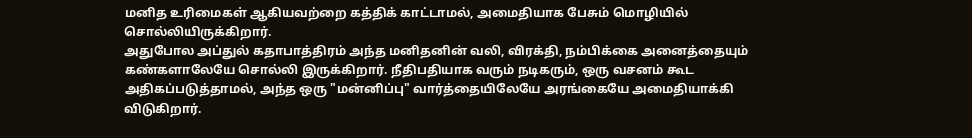மனித உரிமைகள் ஆகியவற்றை கத்திக் காட்டாமல், அமைதியாக பேசும் மொழியில் சொல்லியிருக்கிறார்.
அதுபோல அப்துல் கதாபாத்திரம் அந்த மனிதனின் வலி, விரக்தி, நம்பிக்கை அனைத்தையும் கண்களாலேயே சொல்லி இருக்கிறார். நீதிபதியாக வரும் நடிகரும், ஒரு வசனம் கூட அதிகப்படுத்தாமல், அந்த ஒரு "மன்னிப்பு" வார்த்தையிலேயே அரங்கையே அமைதியாக்கி விடுகிறார்.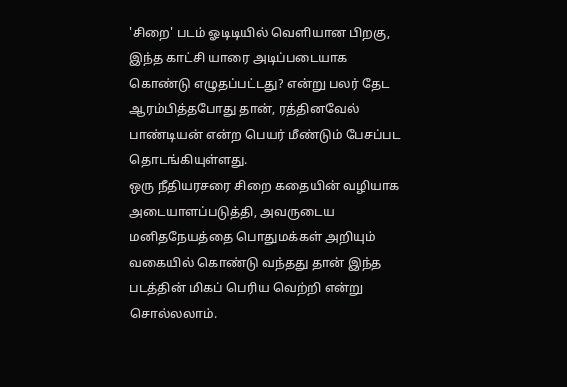'சிறை' படம் ஓடிடியில் வெளியான பிறகு, இந்த காட்சி யாரை அடிப்படையாக கொண்டு எழுதப்பட்டது? என்று பலர் தேட ஆரம்பித்தபோது தான், ரத்தினவேல் பாண்டியன் என்ற பெயர் மீண்டும் பேசப்பட தொடங்கியுள்ளது.
ஒரு நீதியரசரை சிறை கதையின் வழியாக அடையாளப்படுத்தி, அவருடைய மனிதநேயத்தை பொதுமக்கள் அறியும் வகையில் கொண்டு வந்தது தான் இந்த படத்தின் மிகப் பெரிய வெற்றி என்று சொல்லலாம்.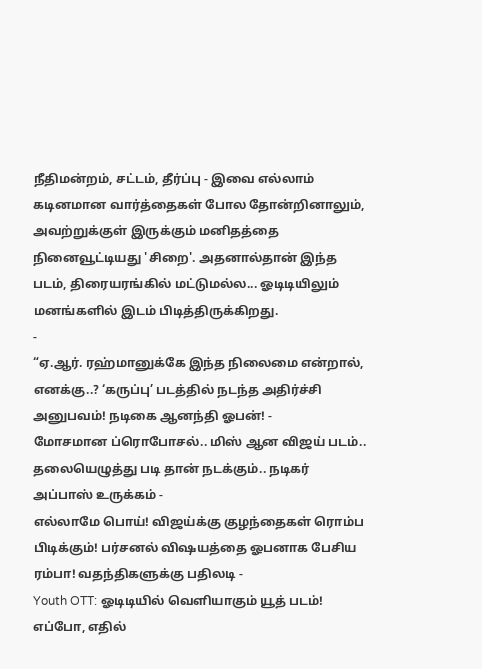நீதிமன்றம், சட்டம், தீர்ப்பு - இவை எல்லாம் கடினமான வார்த்தைகள் போல தோன்றினாலும், அவற்றுக்குள் இருக்கும் மனிதத்தை நினைவூட்டியது 'சிறை'. அதனால்தான் இந்த படம், திரையரங்கில் மட்டுமல்ல... ஓடிடியிலும் மனங்களில் இடம் பிடித்திருக்கிறது.
-
“ஏ.ஆர். ரஹ்மானுக்கே இந்த நிலைமை என்றால், எனக்கு..? ‘கருப்பு’ படத்தில் நடந்த அதிர்ச்சி அனுபவம்! நடிகை ஆனந்தி ஓபன்! -
மோசமான ப்ரொபோசல்.. மிஸ் ஆன விஜய் படம்.. தலையெழுத்து படி தான் நடக்கும்.. நடிகர் அப்பாஸ் உருக்கம் -
எல்லாமே பொய்! விஜய்க்கு குழந்தைகள் ரொம்ப பிடிக்கும்! பர்சனல் விஷயத்தை ஓபனாக பேசிய ரம்பா! வதந்திகளுக்கு பதிலடி -
Youth OTT: ஓடிடியில் வெளியாகும் யூத் படம்! எப்போ, எதில்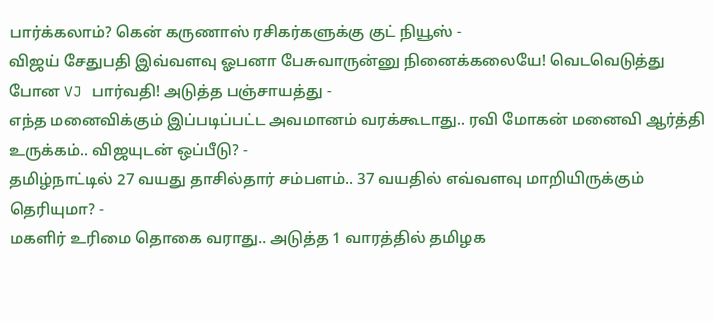பார்க்கலாம்? கென் கருணாஸ் ரசிகர்களுக்கு குட் நியூஸ் -
விஜய் சேதுபதி இவ்வளவு ஓபனா பேசுவாருன்னு நினைக்கலையே! வெடவெடுத்து போன VJ பார்வதி! அடுத்த பஞ்சாயத்து -
எந்த மனைவிக்கும் இப்படிப்பட்ட அவமானம் வரக்கூடாது.. ரவி மோகன் மனைவி ஆர்த்தி உருக்கம்.. விஜயுடன் ஒப்பீடு? -
தமிழ்நாட்டில் 27 வயது தாசில்தார் சம்பளம்.. 37 வயதில் எவ்வளவு மாறியிருக்கும் தெரியுமா? -
மகளிர் உரிமை தொகை வராது.. அடுத்த 1 வாரத்தில் தமிழக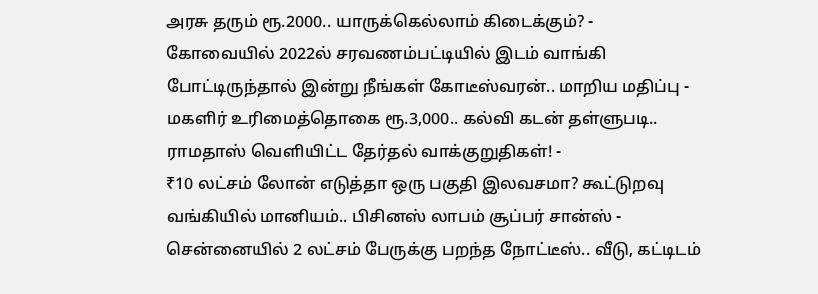அரசு தரும் ரூ.2000.. யாருக்கெல்லாம் கிடைக்கும்? -
கோவையில் 2022ல் சரவணம்பட்டியில் இடம் வாங்கி போட்டிருந்தால் இன்று நீங்கள் கோடீஸ்வரன்.. மாறிய மதிப்பு -
மகளிர் உரிமைத்தொகை ரூ.3,000.. கல்வி கடன் தள்ளுபடி.. ராமதாஸ் வெளியிட்ட தேர்தல் வாக்குறுதிகள்! -
₹10 லட்சம் லோன் எடுத்தா ஒரு பகுதி இலவசமா? கூட்டுறவு வங்கியில் மானியம்.. பிசினஸ் லாபம் சூப்பர் சான்ஸ் -
சென்னையில் 2 லட்சம் பேருக்கு பறந்த நோட்டீஸ்.. வீடு, கட்டிடம்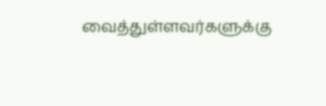வைத்துள்ளவர்களுக்கு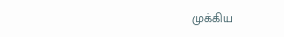முக்கிய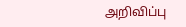அறிவிப்பு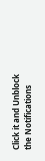Click it and Unblock the Notifications